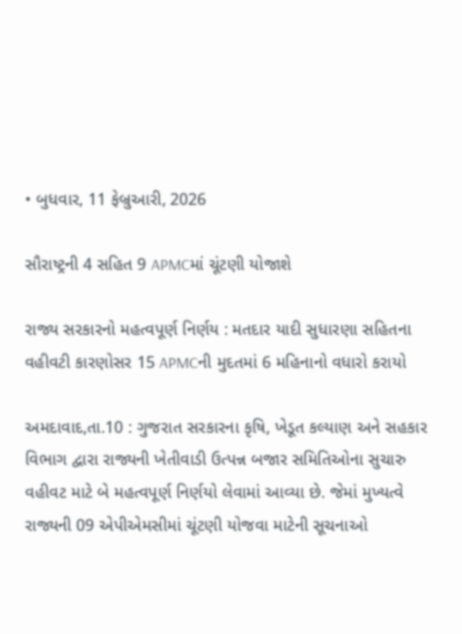• બુધવાર, 11 ફેબ્રુઆરી, 2026

સૌરાષ્ટ્રની 4 સહિત 9 APMCમાં ચૂંટણી યોજાશે

રાજ્ય સરકારનો મહત્વપૂર્ણ નિર્ણય : મતદાર યાદી સુધારણા સહિતના વહીવટી કારણોસર 15 APMCની મુદતમાં 6 મહિનાનો વધારો કરાયો

અમદાવાદ,તા.10 : ગુજરાત સરકારના કૃષિ, ખેડૂત કલ્યાણ અને સહકાર વિભાગ દ્વારા રાજ્યની ખેતીવાડી ઉત્પન્ન બજાર સમિતિઓના સુચારુ વહીવટ માટે બે મહત્વપૂર્ણ નિર્ણયો લેવામાં આવ્યા છે. જેમાં મુખ્યત્વે રાજ્યની 09 એપીએમસીમાં ચૂંટણી યોજવા માટેની સૂચનાઓ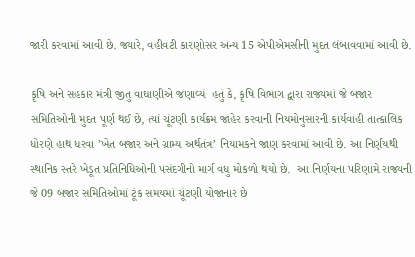જારી કરવામાં આવી છે. જ્યારે, વહીવટી કારણોસર અન્ય 15 એપીએમસીની મુદત લંબાવવામાં આવી છે.

કૃષિ અને સહકાર મંત્રી જીતુ વાઘાણીએ જણાવ્યં  હતું કે, કૃષિ વિભાગ દ્વારા રાજ્યમાં જે બજાર સમિતિઓની મુદત પૂર્ણ થઈ છે, ત્યાં ચૂંટણી કાર્યક્રમ જાહેર કરવાની નિયમોનુસારની કાર્યવાહી તાત્કાલિક ધોરણે હાથ ધરવા ’ખેત બજાર અને ગ્રામ્ય અર્થતંત્ર’ નિયામકને જાણ કરવામાં આવી છે. આ નિર્ણયથી સ્થાનિક સ્તરે ખેડૂત પ્રતિનિધિઓની પસંદગીનો માર્ગ વધુ મોકળો થયો છે.  આ નિર્ણયના પરિણામે રાજ્યની જે 09 બજાર સમિતિઓમાં ટૂંક સમયમાં ચૂંટણી યોજાનાર છે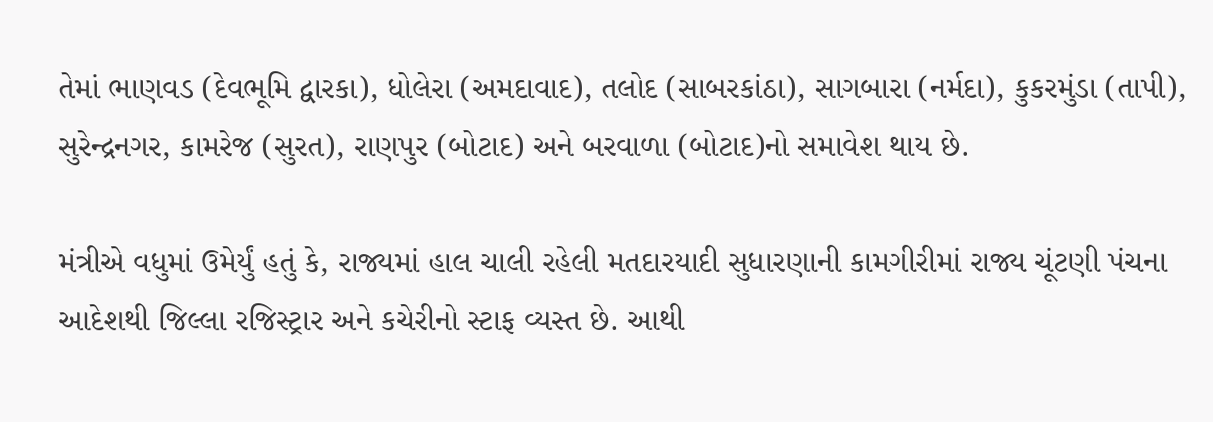તેમાં ભાણવડ (દેવભૂમિ દ્વારકા), ધોલેરા (અમદાવાદ), તલોદ (સાબરકાંઠા), સાગબારા (નર્મદા), કુકરમુંડા (તાપી), સુરેન્દ્રનગર, કામરેજ (સુરત), રાણપુર (બોટાદ) અને બરવાળા (બોટાદ)નો સમાવેશ થાય છે.

મંત્રીએ વધુમાં ઉમેર્યું હતું કે, રાજ્યમાં હાલ ચાલી રહેલી મતદારયાદી સુધારણાની કામગીરીમાં રાજ્ય ચૂંટણી પંચના આદેશથી જિલ્લા રજિસ્ટ્રાર અને કચેરીનો સ્ટાફ વ્યસ્ત છે. આથી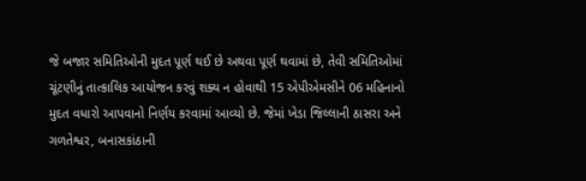જે બજાર સમિતિઓની મુદત પૂર્ણ થઈ છે અથવા પૂર્ણ થવામાં છે, તેવી સમિતિઓમાં ચૂંટણીનું તાત્કાલિક આયોજન કરવું શક્ય ન હોવાથી 15 એપીએમસીને 06 મહિનાનો મુદત વધારો આપવાનો નિર્ણય કરવામાં આવ્યો છે. જેમાં ખેડા જિલ્લાની ઠાસરા અને ગળતેશ્વર, બનાસકાંઠાની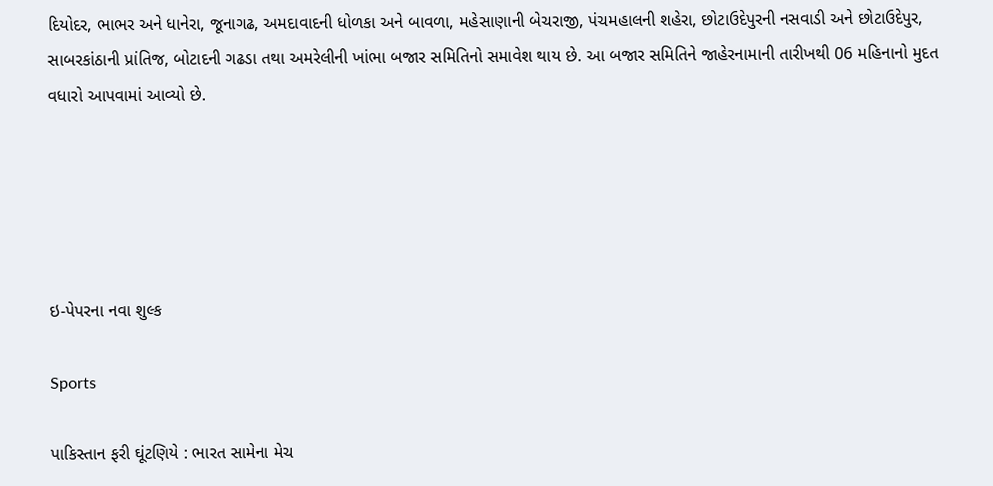દિયોદર, ભાભર અને ધાનેરા, જૂનાગઢ, અમદાવાદની ધોળકા અને બાવળા, મહેસાણાની બેચરાજી, પંચમહાલની શહેરા, છોટાઉદેપુરની નસવાડી અને છોટાઉદેપુર, સાબરકાંઠાની પ્રાંતિજ, બોટાદની ગઢડા તથા અમરેલીની ખાંભા બજાર સમિતિનો સમાવેશ થાય છે. આ બજાર સમિતિને જાહેરનામાની તારીખથી 06 મહિનાનો મુદત વધારો આપવામાં આવ્યો છે.





ઇ-પેપરના નવા શુલ્ક

Sports

પાકિસ્તાન ફરી ઘૂંટણિયે : ભારત સામેના મેચ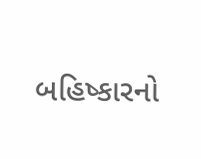બહિષ્કારનો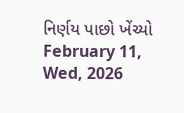નિર્ણય પાછો ખેંચ્યો February 11, Wed, 2026